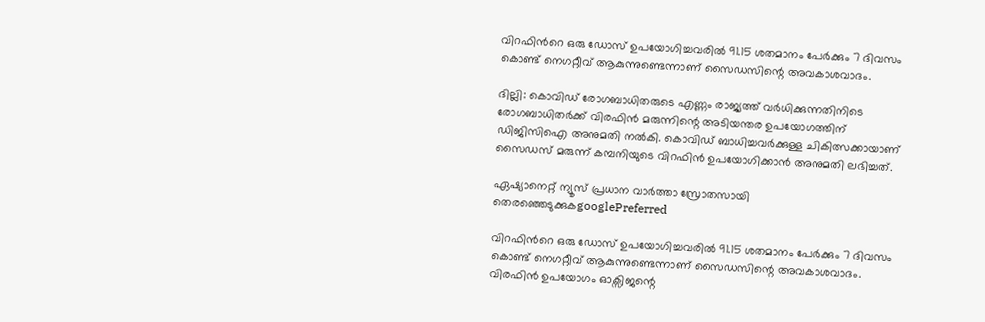വിറഫിൻറെ ഒരു ഡോസ് ഉപയോഗിച്ചവരിൽ 91.15 ശതമാനം പേർക്കും 7 ദിവസം കൊണ്ട് നെഗറ്റീവ് ആകുന്നുണ്ടെന്നാണ് സൈഡസിന്റെ അവകാശവാദം.

ദില്ലി: കൊവിഡ് രോഗബാധിതരുടെ എണ്ണം രാജ്യത്ത് വർധിക്കുന്നതിനിടെ രോഗബാധിതർക്ക് വിരഫിൻ മരുന്നിന്റെ അടിയന്തര ഉപയോഗത്തിന് ഡിജിസിഐ അനുമതി നൽകി. കൊവിഡ് ബാധിച്ചവർക്കുള്ള ചികിത്സക്കായാണ് സൈഡസ് മരുന്ന് കമ്പനിയുടെ വിറഫിൻ ഉപയോഗിക്കാൻ അനുമതി ലഭിച്ചത്.

ഏഷ്യാനെറ്റ് ന്യൂസ് പ്രധാന വാർത്താ സ്രോതസായി തെരഞ്ഞെടുക്കുകgooglePreferred

വിറഫിൻറെ ഒരു ഡോസ് ഉപയോഗിച്ചവരിൽ 91.15 ശതമാനം പേർക്കും 7 ദിവസം കൊണ്ട് നെഗറ്റീവ് ആകുന്നുണ്ടെന്നാണ് സൈഡസിന്റെ അവകാശവാദം. വിരഫിൻ ഉപയോഗം ഓക്സിജന്റെ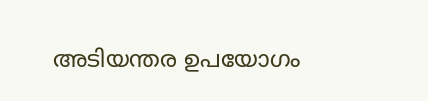അടിയന്തര ഉപയോഗം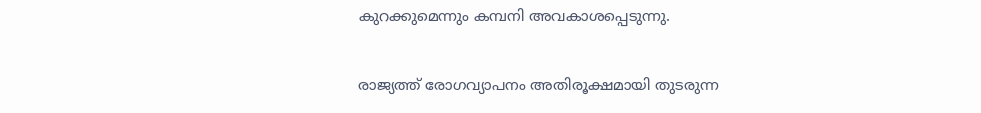കുറക്കുമെന്നും കമ്പനി അവകാശപ്പെടുന്നു.

രാജ്യത്ത് രോഗവ്യാപനം അതിരൂക്ഷമായി തുടരുന്ന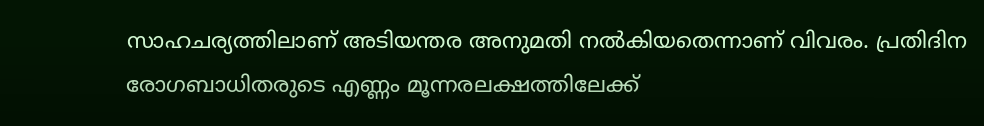സാഹചര്യത്തിലാണ് അടിയന്തര അനുമതി നൽകിയതെന്നാണ് വിവരം. പ്രതിദിന രോഗബാധിതരുടെ എണ്ണം മൂന്നരലക്ഷത്തിലേക്ക്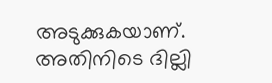അടുക്കുകയാണ്. അതിനിടെ ദില്ലി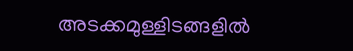അടക്കമുള്ളിടങ്ങളിൽ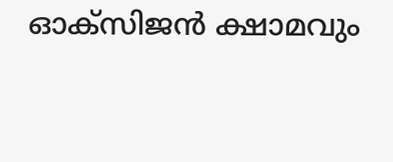ഓക്സിജൻ ക്ഷാമവും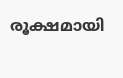രൂക്ഷമായി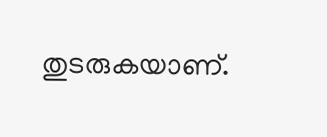തുടരുകയാണ്.